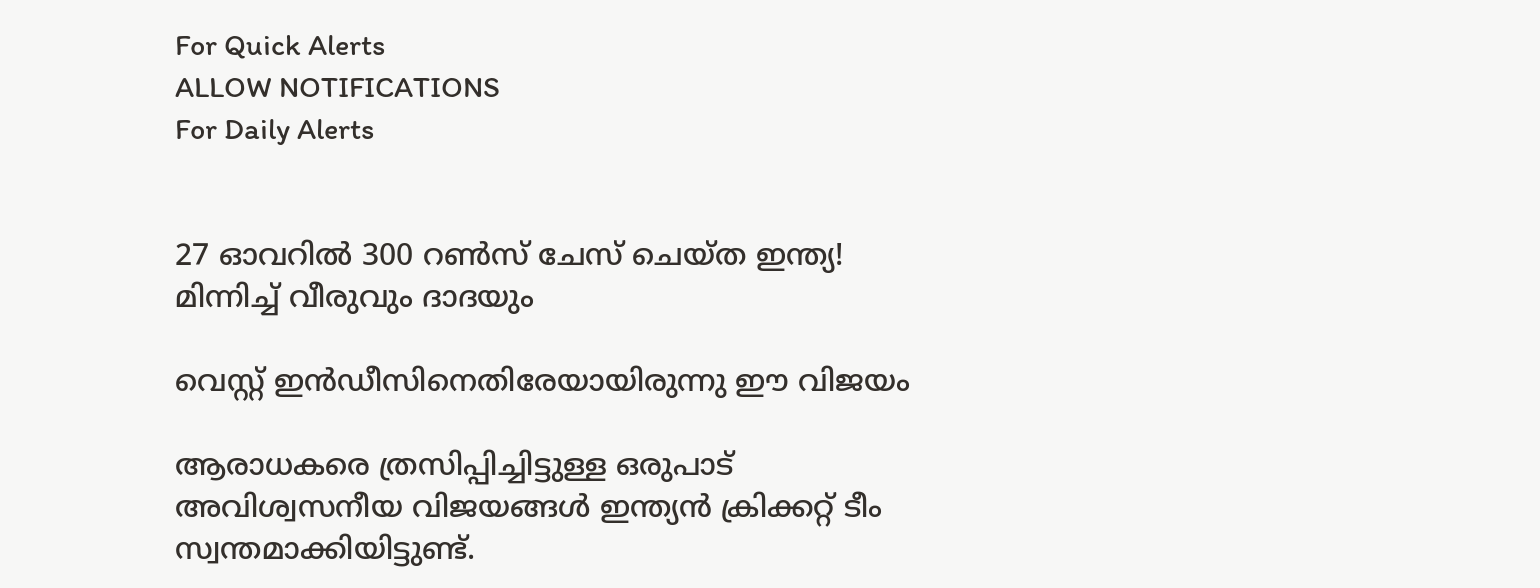For Quick Alerts
ALLOW NOTIFICATIONS
For Daily Alerts


27 ഓവറില്‍ 300 റണ്‍സ് ചേസ് ചെയ്ത ഇന്ത്യ! മിന്നിച്ച് വീരുവും ദാദയും

വെസ്റ്റ് ഇന്‍ഡീസിനെതിരേയായിരുന്നു ഈ വിജയം

ആരാധകരെ ത്രസിപ്പിച്ചിട്ടുള്ള ഒരുപാട് അവിശ്വസനീയ വിജയങ്ങള്‍ ഇന്ത്യന്‍ ക്രിക്കറ്റ് ടീം സ്വന്തമാക്കിയിട്ടുണ്ട്.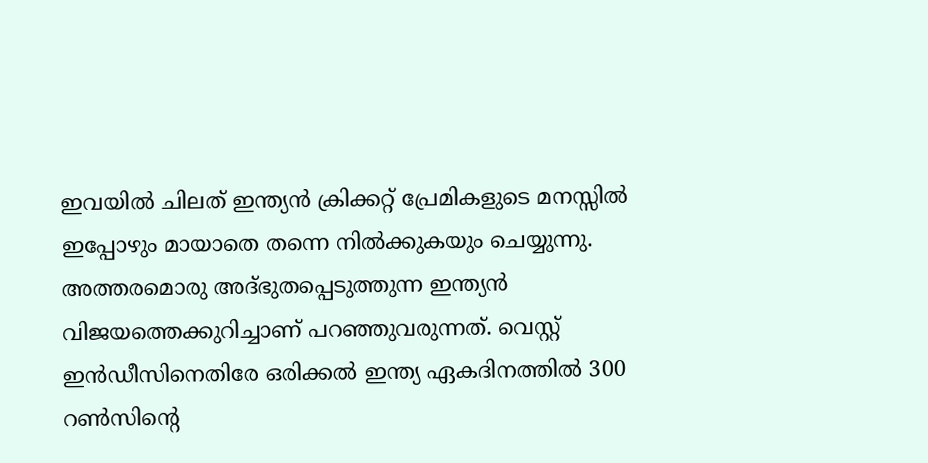ഇവയില്‍ ചിലത് ഇന്ത്യന്‍ ക്രിക്കറ്റ് പ്രേമികളുടെ മനസ്സില്‍ ഇപ്പോഴും മായാതെ തന്നെ നില്‍ക്കുകയും ചെയ്യുന്നു. അത്തരമൊരു അദ്ഭുതപ്പെടുത്തുന്ന ഇന്ത്യന്‍ വിജയത്തെക്കുറിച്ചാണ് പറഞ്ഞുവരുന്നത്. വെസ്റ്റ് ഇന്‍ഡീസിനെതിരേ ഒരിക്കല്‍ ഇന്ത്യ ഏകദിനത്തില്‍ 300 റണ്‍സിന്റെ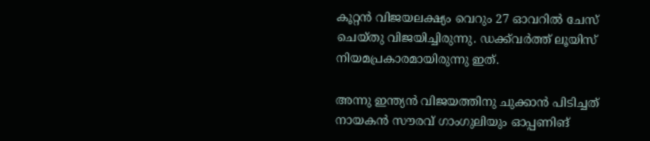കൂറ്റന്‍ വിജയലക്ഷ്യം വെറും 27 ഓവറില്‍ ചേസ് ചെയ്തു വിജയിച്ചിരുന്നു. ഡക്ക്‌വര്‍ത്ത് ലൂയിസ് നിയമപ്രകാരമായിരുന്നു ഇത്.

അന്നു ഇന്ത്യന്‍ വിജയത്തിനു ചുക്കാന്‍ പിടിച്ചത് നായകന്‍ സൗരവ് ഗാംഗുലിയും ഓപ്പണിങ്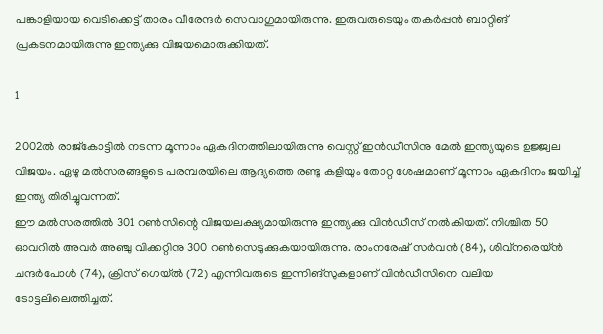പങ്കാളിയായ വെടിക്കെട്ട് താരം വീരേന്ദര്‍ സെവാഗുമായിരുന്നു. ഇരുവരുടെയും തകര്‍പ്പന്‍ ബാറ്റിങ് പ്രകടനമായിരുന്നു ഇന്ത്യക്കു വിജയമൊരുക്കിയത്.

1

2002ല്‍ രാജ്‌കോട്ടില്‍ നടന്ന മൂന്നാം ഏകദിനത്തിലായിരുന്നു വെസ്റ്റ് ഇന്‍ഡീസിനു മേല്‍ ഇന്ത്യയുടെ ഉജ്ജ്വല വിജയം. ഏഴു മല്‍സരങ്ങളുടെ പരമ്പരയിലെ ആദ്യത്തെ രണ്ടു കളിയും തോറ്റ ശേഷമാണ് മൂന്നാം ഏകദിനം ജയിച്ച് ഇന്ത്യ തിരിച്ചുവന്നത്.
ഈ മല്‍സരത്തില്‍ 301 റണ്‍സിന്റെ വിജയലക്ഷ്യമായിരുന്നു ഇന്ത്യക്കു വിന്‍ഡീസ് നല്‍കിയത്. നിശ്ചിത 50 ഓവറില്‍ അവര്‍ അഞ്ചു വിക്കറ്റിനു 300 റണ്‍സെടുക്കുകയായിരുന്നു. രാംനരേഷ് സര്‍വന്‍ (84), ശിവ്‌നരെയ്ന്‍ ചന്ദര്‍പോള്‍ (74), ക്രിസ് ഗെയ്ല്‍ (72) എന്നിവരുടെ ഇന്നിങ്‌സുകളാണ് വിന്‍ഡീസിനെ വലിയ ടോട്ടലിലെത്തിച്ചത്.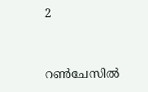2


റണ്‍ചേസില്‍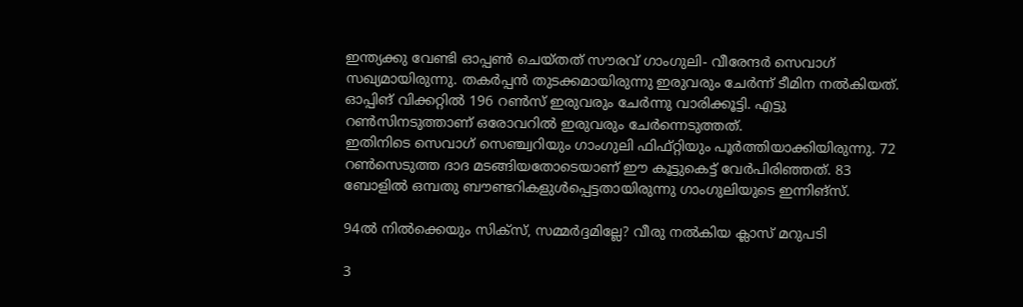ഇന്ത്യക്കു വേണ്ടി ഓപ്പണ്‍ ചെയ്തത് സൗരവ് ഗാംഗുലി- വീരേന്ദര്‍ സെവാഗ് സഖ്യമായിരുന്നു. തകര്‍പ്പന്‍ തുടക്കമായിരുന്നു ഇരുവരും ചേര്‍ന്ന് ടീമിന നല്‍കിയത്. ഓപ്പിങ് വിക്കറ്റില്‍ 196 റണ്‍സ് ഇരുവരും ചേര്‍ന്നു വാരിക്കൂട്ടി. എട്ടു റണ്‍സിനടുത്താണ് ഒരോവറില്‍ ഇരുവരും ചേര്‍ന്നെടുത്തത്.
ഇതിനിടെ സെവാഗ് സെഞ്ച്വറിയും ഗാംഗുലി ഫിഫ്റ്റിയും പൂര്‍ത്തിയാക്കിയിരുന്നു. 72 റണ്‍സെടുത്ത ദാദ മടങ്ങിയതോടെയാണ് ഈ കൂട്ടുകെട്ട് വേര്‍പിരിഞ്ഞത്. 83 ബോളില്‍ ഒമ്പതു ബൗണ്ടറികളുള്‍പ്പെട്ടതായിരുന്നു ഗാംഗുലിയുടെ ഇന്നിങ്‌സ്.

94ല്‍ നില്‍ക്കെയും സിക്‌സ്, സമ്മര്‍ദ്ദമില്ലേ? വീരു നല്‍കിയ ക്ലാസ് മറുപടി

3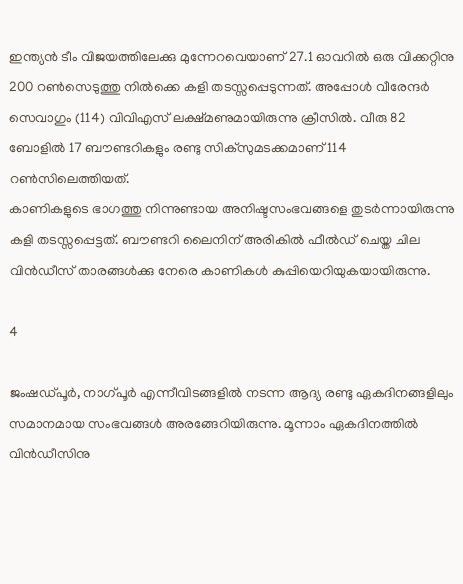ഇന്ത്യന്‍ ടീം വിജയത്തിലേക്കു മുന്നേറവെയാണ് 27.1 ഓവറില്‍ ഒരു വിക്കറ്റിനു 200 റണ്‍സെടുത്തു നില്‍ക്കെ കളി തടസ്സപ്പെടുന്നത്. അപ്പോള്‍ വീരേന്ദര്‍ സെവാഗും (114) വിവിഎസ് ലക്ഷ്മണുമായിരുന്നു ക്രീസില്‍. വീരു 82 ബോളില്‍ 17 ബൗണ്ടറികളും രണ്ടു സിക്‌സുമടക്കമാണ് 114 റണ്‍സിലെത്തിയത്.
കാണികളുടെ ഭാഗത്തു നിന്നുണ്ടായ അനിഷ്ടസംഭവങ്ങളെ തുടര്‍ന്നായിരുന്നു കളി തടസ്സപ്പെട്ടത്. ബൗണ്ടറി ലൈനിന് അരികില്‍ ഫീല്‍ഡ് ചെയ്ത ചില വിന്‍ഡീസ് താരങ്ങള്‍ക്കു നേരെ കാണികള്‍ കുപ്പിയെറിയുകയായിരുന്നു.

4

ജംഷഡ്പൂര്‍, നാഗ്പൂര്‍ എന്നീവിടങ്ങളില്‍ നടന്ന ആദ്യ രണ്ടു ഏകദിനങ്ങളിലും സമാനമായ സംഭവങ്ങള്‍ അരങ്ങേറിയിരുന്നു. മൂന്നാം ഏകദിനത്തില്‍ വിന്‍ഡീസിനു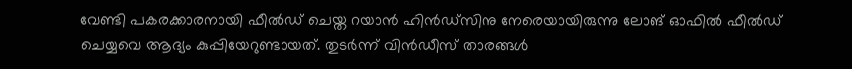വേണ്ടി പകരക്കാരനായി ഫീല്‍ഡ് ചെയ്ത റയാന്‍ ഹിന്‍ഡ്‌സിനു നേരെയായിരുന്നു ലോങ് ഓഫില്‍ ഫീല്‍ഡ് ചെയ്യവെ ആദ്യം കുപ്പിയേറുണ്ടായത്. തുടര്‍ന്ന് വിന്‍ഡീസ് താരങ്ങള്‍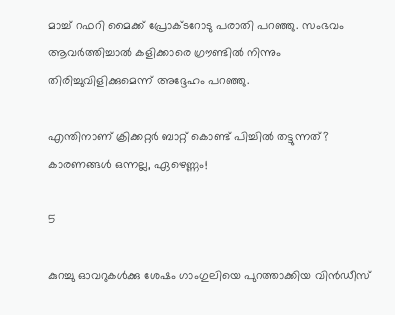മാച്ച് റഫറി മൈക്ക് പ്രോക്ടറോടു പരാതി പറഞ്ഞു. സംഭവം ആവര്‍ത്തിച്ചാല്‍ കളിക്കാരെ ഗ്രൗണ്ടില്‍ നിന്നും തിരിച്ചുവിളിക്കുമെന്ന് അദ്ദേഹം പറഞ്ഞു.

എന്തിനാണ് ക്രിക്കറ്റര്‍ ബാറ്റ് കൊണ്ട് പിച്ചില്‍ തട്ടുന്നത്? കാരണങ്ങള്‍ ഒന്നല്ല, ഏഴെണ്ണം!

5

കുറച്ചു ഓവറുകള്‍ക്കു ശേഷം ഗാംഗുലിയെ പുറത്താക്കിയ വിന്‍ഡീസ്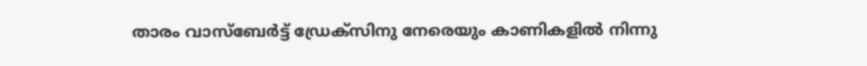താരം വാസ്‌ബേര്‍ട്ട് ഡ്രേക്‌സിനു നേരെയും കാണികളില്‍ നിന്നു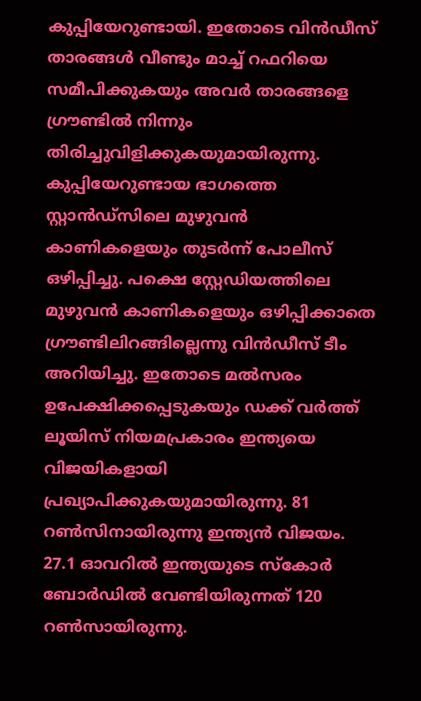കുപ്പിയേറുണ്ടായി. ഇതോടെ വിന്‍ഡീസ് താരങ്ങള്‍ വീണ്ടും മാച്ച് റഫറിയെ സമീപിക്കുകയും അവര്‍ താരങ്ങളെ ഗ്രൗണ്ടില്‍ നിന്നും തിരിച്ചുവിളിക്കുകയുമായിരുന്നു.
കുപ്പിയേറുണ്ടായ ഭാഗത്തെ സ്റ്റാന്‍ഡ്‌സിലെ മുഴുവന്‍ കാണികളെയും തുടര്‍ന്ന് പോലീസ് ഒഴിപ്പിച്ചു. പക്ഷെ സ്റ്റേഡിയത്തിലെ മുഴുവന്‍ കാണികളെയും ഒഴിപ്പിക്കാതെ ഗ്രൗണ്ടിലിറങ്ങില്ലെന്നു വിന്‍ഡീസ് ടീം അറിയിച്ചു. ഇതോടെ മല്‍സരം ഉപേക്ഷിക്കപ്പെടുകയും ഡക്ക് വര്‍ത്ത് ലൂയിസ് നിയമപ്രകാരം ഇന്ത്യയെ വിജയികളായി പ്രഖ്യാപിക്കുകയുമായിരുന്നു. 81 റണ്‍സിനായിരുന്നു ഇന്ത്യന്‍ വിജയം. 27.1 ഓവറില്‍ ഇന്ത്യയുടെ സ്‌കോര്‍ ബോര്‍ഡില്‍ വേണ്ടിയിരുന്നത് 120 റണ്‍സായിരുന്നു.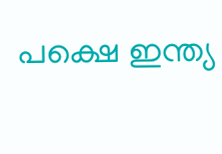പക്ഷെ ഇന്ത്യ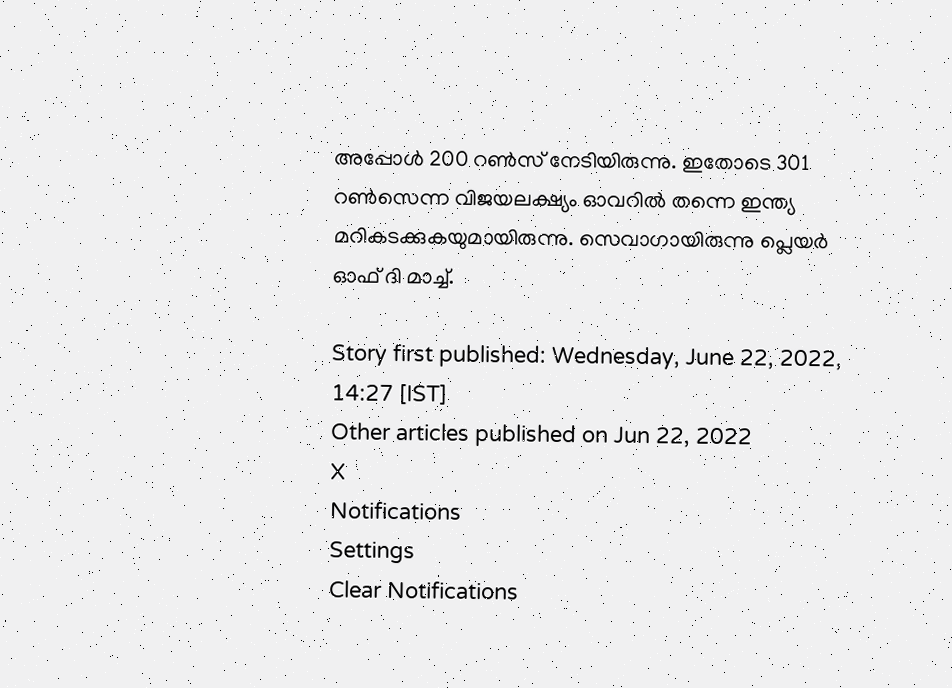അപ്പോള്‍ 200 റണ്‍സ് നേടിയിരുന്നു. ഇതോടെ 301 റണ്‍സെന്ന വിജയലക്ഷ്യം ഓവറില്‍ തന്നെ ഇന്ത്യ മറികടക്കുകയുമായിരുന്നു. സെവാഗായിരുന്നു പ്ലെയര്‍ ഓഫ് ദി മാച്ച്.

Story first published: Wednesday, June 22, 2022, 14:27 [IST]
Other articles published on Jun 22, 2022
X
Notifications
Settings
Clear Notifications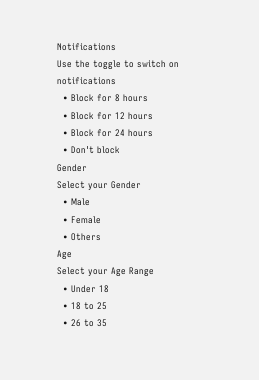Notifications
Use the toggle to switch on notifications
  • Block for 8 hours
  • Block for 12 hours
  • Block for 24 hours
  • Don't block
Gender
Select your Gender
  • Male
  • Female
  • Others
Age
Select your Age Range
  • Under 18
  • 18 to 25
  • 26 to 35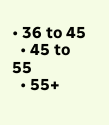• 36 to 45
  • 45 to 55
  • 55+